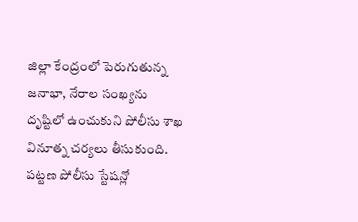జిల్లా కేంద్రంలో పెరుగుతున్న జనాభా, నేరాల సంఖ్యను దృష్టిలో ఉంచుకుని పోలీసు శాఖ వినూత్న చర్యలు తీసుకుంది. పట్టణ పోలీసు స్టేషన్లో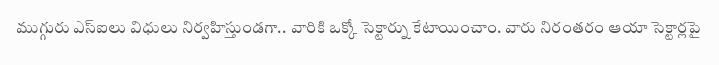ముగ్గురు ఎస్ఐలు విధులు నిర్వహిస్తుండగా.. వారికి ఒక్కో సెక్టార్ను కేటాయించాం. వారు నిరంతరం ఆయా సెక్టార్లపై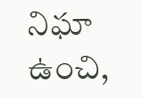నిఘా ఉంచి,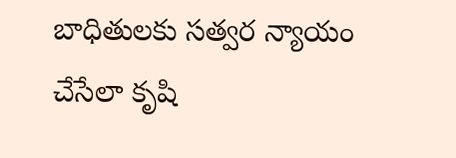బాధితులకు సత్వర న్యాయం చేసేలా కృషి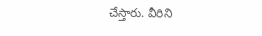చేస్తారు. వీరిని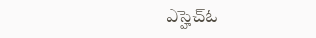ఎస్హెచ్ఓ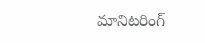మానిటరింగ్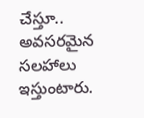చేస్తూ.. అవసరమైన సలహాలు ఇస్తుంటారు.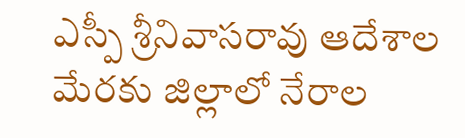ఎస్పీ శ్రీనివాసరావు ఆదేశాల మేరకు జిల్లాలో నేరాల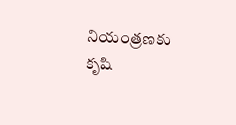నియంత్రణకు కృషి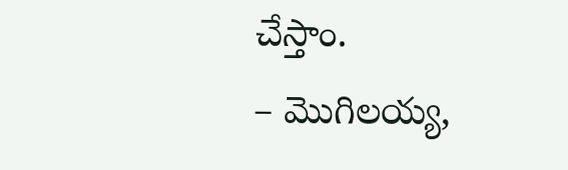చేస్తాం.
– మొగిలయ్య,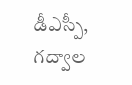డీఎస్పీ, గద్వాల